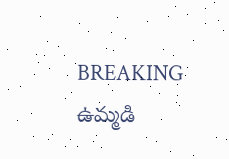BREAKING
ఉమ్మడి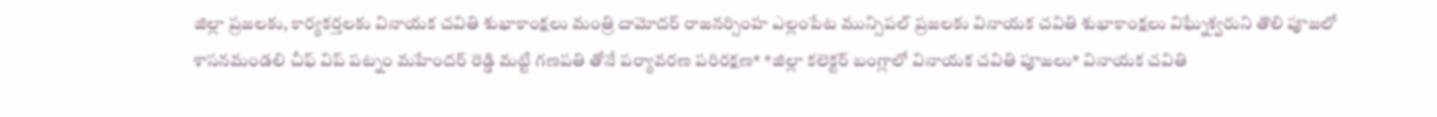జిల్లా ప్రజలకు, కార్యకర్తలకు వినాయక చవితి శుభాకాంక్షలు మంత్రి దామోదర్ రాజనర్సింహ ఎల్లంపేట మున్సిపల్ ప్రజలకు వినాయక చవితి శుభాకాంక్షలు విఘ్నేశ్వరుని తొలి పూజలో శాసనమండలి చీఫ్ విప్ పట్నం మహేందర్ రెడ్డి మట్టి గణపతి తోనే పర్యావరణ పరిరక్షణ* *జిల్లా కలెక్టర్ బంగ్లాలో వినాయక చవితి పూజలు* వినాయక చవితి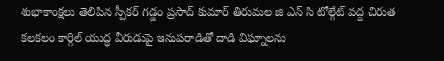శుభాకాంక్షలు తెలిపిన స్పీకర్ గడ్డం ప్రసాద్ కుమార్ తిరుమల జి ఎన్ సి టోల్గేట్ వద్ద చిరుత కలకలం కార్గిల్ యుద్ధ వీరుడుపై ఇనుపరాడితో దాడి విఘ్నాలను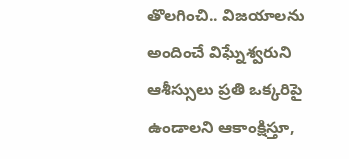తొలగించి.. విజయాలను అందించే విఘ్నేశ్వరుని ఆశీస్సులు ప్రతి ఒక్కరిపై ఉండాలని ఆకాంక్షిస్తూ,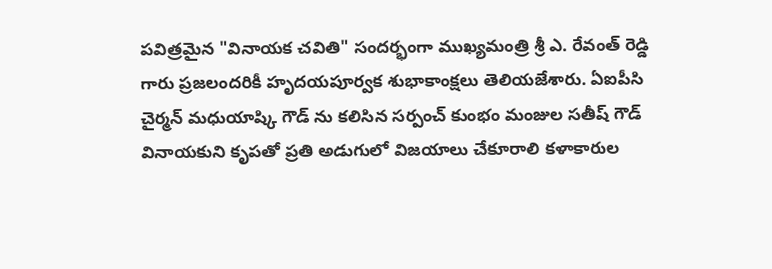పవిత్రమైన "వినాయక చవితి" సందర్భంగా ముఖ్యమంత్రి శ్రీ ఎ. రేవంత్ రెడ్డి గారు ప్రజలందరికీ హృదయపూర్వక శుభాకాంక్షలు తెలియజేశారు. ఏఐపీసి చైర్మన్ మధుయాష్కి గౌడ్ ను కలిసిన సర్పంచ్ కుంభం మంజుల సతీష్ గౌడ్ వినాయకుని కృపతో ప్రతి అడుగులో విజయాలు చేకూరాలి కళాకారుల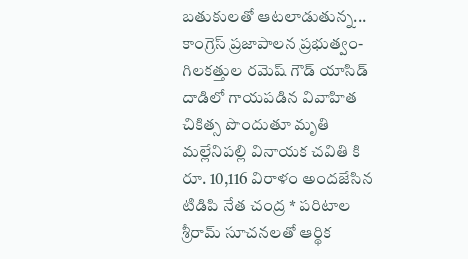బతుకులతో ఆటలాడుతున్న... కాంగ్రెస్ ప్రజాపాలన ప్రభుత్వం-గిలకత్తుల రమెష్ గౌడ్ యాసిడ్ దాడిలో గాయపడిన వివాహిత చికిత్స పొందుతూ మృతి మల్లేనిపల్లి వినాయక చవితి కి రూ. 10,116 విరాళం అందజేసిన టిడిపి నేత చంద్ర * పరిటాల శ్రీరామ్ సూచనలతో ఆర్థిక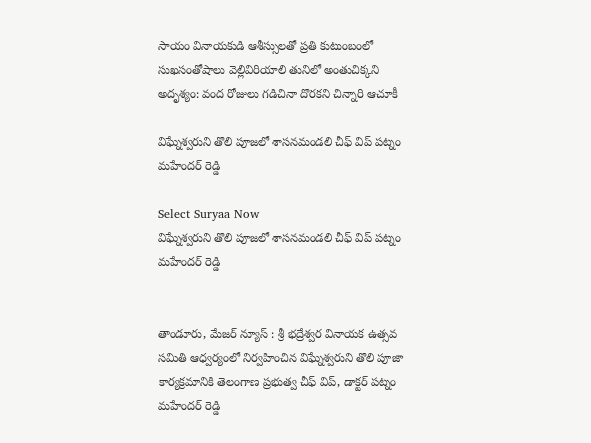సాయం వినాయకుడి ఆశీస్సులతో ప్రతి కుటుంబంలో సుఖసంతోషాలు వెల్లివిరియాలి తునిలో అంతుచిక్కని అదృశ్యం: వంద రోజులు గడిచినా దొరకని చిన్నారి ఆచూకీ

విఘ్నేశ్వరుని తొలి పూజలో శాసనమండలి చీఫ్ విప్ పట్నం మహేందర్ రెడ్డి

Select Suryaa Now
విఘ్నేశ్వరుని తొలి పూజలో శాసనమండలి చీఫ్ విప్ పట్నం మహేందర్ రెడ్డి


తాండూరు, మేజర్ న్యూస్ : శ్రీ భద్రేశ్వర వినాయక ఉత్సవ సమితి ఆధ్వర్యంలో నిర్వహించిన విఘ్నేశ్వరుని తొలి పూజా కార్యక్రమానికి తెలంగాణ ప్రభుత్వ చీఫ్ విప్, డాక్టర్ పట్నం మహేందర్ రెడ్డి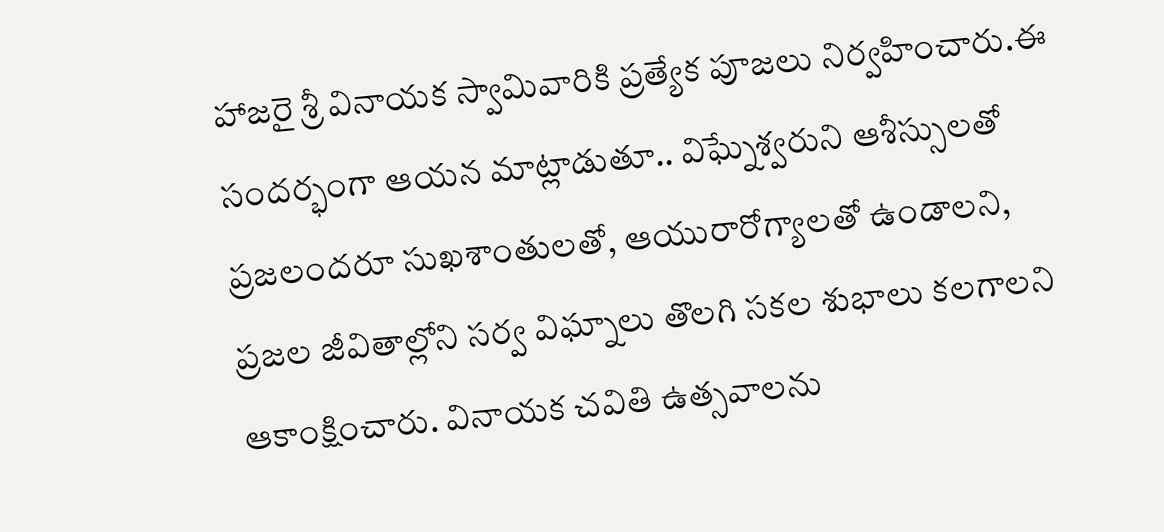హాజరై శ్రీ వినాయక స్వామివారికి ప్రత్యేక పూజలు నిర్వహించారు.ఈ సందర్భంగా ఆయన మాట్లాడుతూ.. విఘ్నేశ్వరుని ఆశీస్సులతో ప్రజలందరూ సుఖశాంతులతో, ఆయురారోగ్యాలతో ఉండాలని, ప్రజల జీవితాల్లోని సర్వ విఘ్నాలు తొలగి సకల శుభాలు కలగాలని ఆకాంక్షించారు. వినాయక చవితి ఉత్సవాలను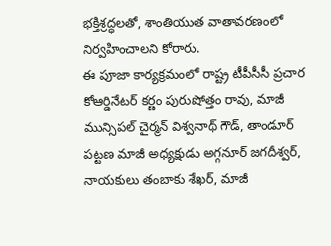భక్తిశ్రద్ధలతో, శాంతియుత వాతావరణంలో నిర్వహించాలని కోరారు.
ఈ పూజా కార్యక్రమంలో రాష్ట్ర టీపీసీసీ ప్రచార కోఆర్డినేటర్ కర్ణం పురుషోత్తం రావు, మాజీ మున్సిపల్ చైర్మన్ విశ్వనాథ్ గౌడ్, తాండూర్ పట్టణ మాజీ అధ్యక్షుడు అగ్గనూర్ జగదీశ్వర్, నాయకులు తంబాకు శేఖర్, మాజీ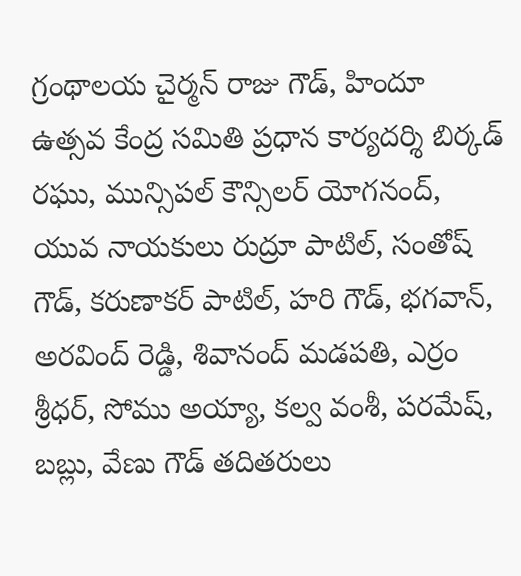గ్రంథాలయ చైర్మన్ రాజు గౌడ్, హిందూ ఉత్సవ కేంద్ర సమితి ప్రధాన కార్యదర్శి బిర్కడ్ రఘు, మున్సిపల్ కౌన్సిలర్ యోగనంద్, యువ నాయకులు రుద్రూ పాటిల్, సంతోష్ గౌడ్, కరుణాకర్ పాటిల్, హరి గౌడ్, భగవాన్, అరవింద్ రెడ్డి, శివానంద్ మడపతి, ఎర్రం శ్రీధర్, సోము అయ్యా, కల్వ వంశీ, పరమేష్, బబ్లు, వేణు గౌడ్ తదితరులు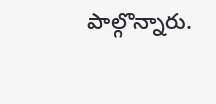పాల్గొన్నారు.